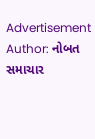Advertisement
Author: નોબત સમાચાર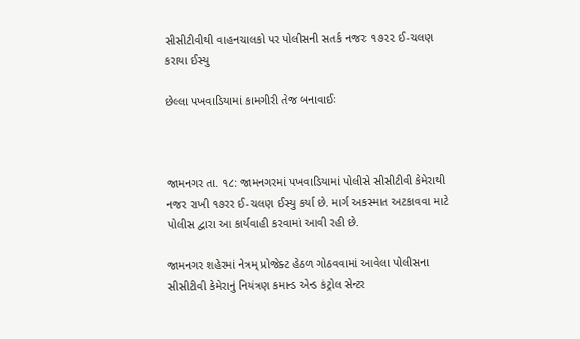સીસીટીવીથી વાહનચાલકો પર પોલીસની સતર્ક નજરઃ ૧૭૨૨ ઈ-ચલણ કરાયા ઈસ્યુ

છેલ્લા પખવાડિયામાં કામગીરી તેજ બનાવાઈઃ



જામનગર તા. ૧૮: જામનગરમાં પખવાડિયામાં પોલીસે સીસીટીવી કેમેરાથી નજર રાખી ૧૭રર ઈ-ચલણ ઈસ્યુ કર્યા છે. માર્ગ અકસ્માત અટકાવવા માટે પોલીસ દ્વારા આ કાર્યવાહી કરવામાં આવી રહી છે.

જામનગર શહેરમાં નેત્રમ્ પ્રોજેક્ટ હેઠળ ગોઠવવામાં આવેલા પોલીસના સીસીટીવી કેમેરાનું નિયંત્રણ કમાન્ડ એન્ડ કંટ્રોલ સેન્ટર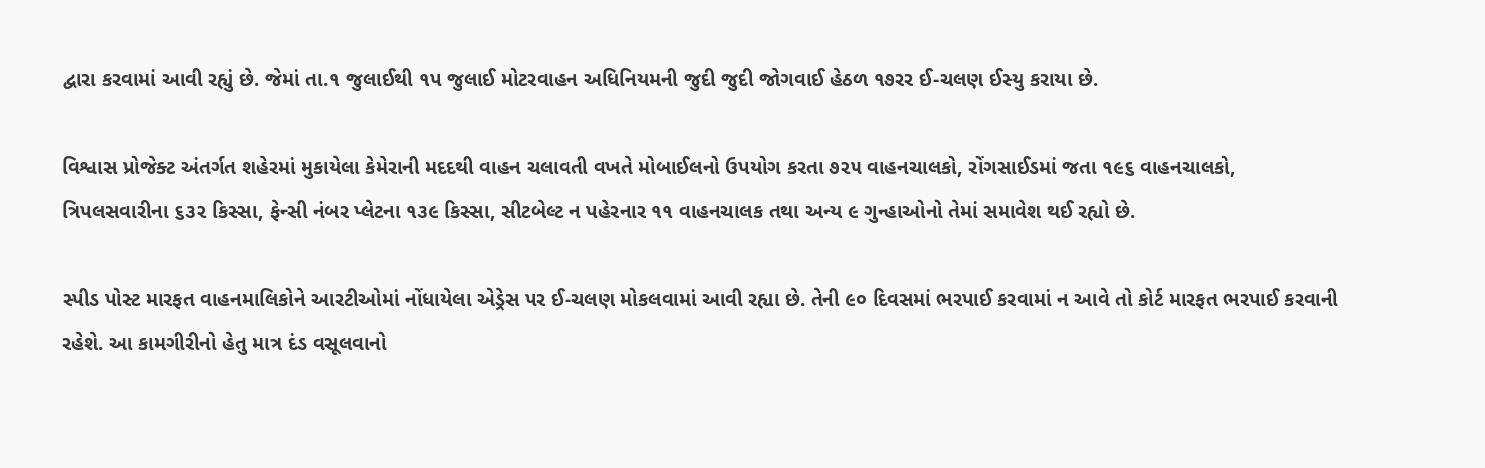દ્વારા કરવામાં આવી રહ્યું છે. જેમાં તા.૧ જુલાઈથી ૧પ જુલાઈ મોટરવાહન અધિનિયમની જુદી જુદી જોગવાઈ હેઠળ ૧૭રર ઈ-ચલણ ઈસ્યુ કરાયા છે.

વિશ્વાસ પ્રોજેક્ટ અંતર્ગત શહેરમાં મુકાયેલા કેમેરાની મદદથી વાહન ચલાવતી વખતે મોબાઈલનો ઉપયોગ કરતા ૭૨૫ વાહનચાલકો, રોંગસાઈડમાં જતા ૧૯૬ વાહનચાલકો, ત્રિપલસવારીના ૬૩૨ કિસ્સા, ફેન્સી નંબર પ્લેટના ૧૩૯ કિસ્સા, સીટબેલ્ટ ન પહેરનાર ૧૧ વાહનચાલક તથા અન્ય ૯ ગુન્હાઓનો તેમાં સમાવેશ થઈ રહ્યો છે.

સ્પીડ પોસ્ટ મારફત વાહનમાલિકોને આરટીઓમાં નોંધાયેલા એડ્રેસ પર ઈ-ચલણ મોકલવામાં આવી રહ્યા છે. તેની ૯૦ દિવસમાં ભરપાઈ કરવામાં ન આવે તો કોર્ટ મારફત ભરપાઈ કરવાની રહેશે. આ કામગીરીનો હેતુ માત્ર દંડ વસૂલવાનો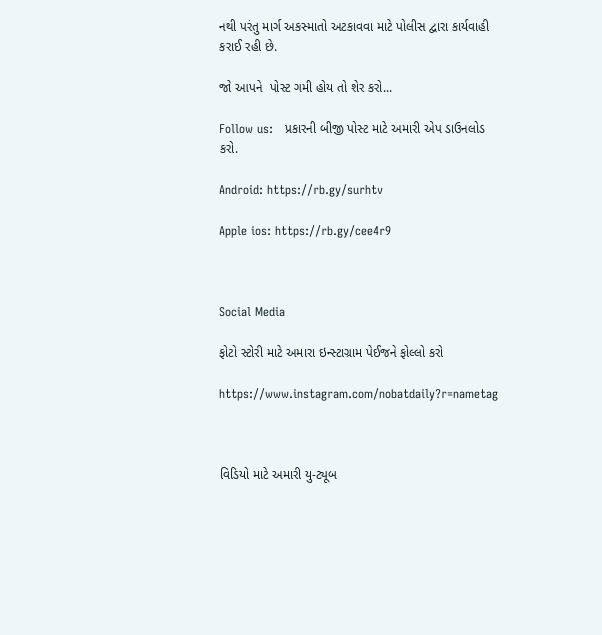નથી પરંતુ માર્ગ અકસ્માતો અટકાવવા માટે પોલીસ દ્વારા કાર્યવાહી કરાઈ રહી છે.

જો આપને  પોસ્ટ ગમી હોય તો શેર કરો...

Follow us:   પ્રકારની બીજી પોસ્ટ માટે અમારી એપ ડાઉનલોડ કરો.

Android: https://rb.gy/surhtv

Apple ios: https://rb.gy/cee4r9



Social Media

ફોટો સ્ટોરી માટે અમારા ઇન્સ્ટાગ્રામ પેઈજને ફોલ્લો કરો

https://www.instagram.com/nobatdaily?r=nametag



વિડિયો માટે અમારી યુ-ટ્યૂબ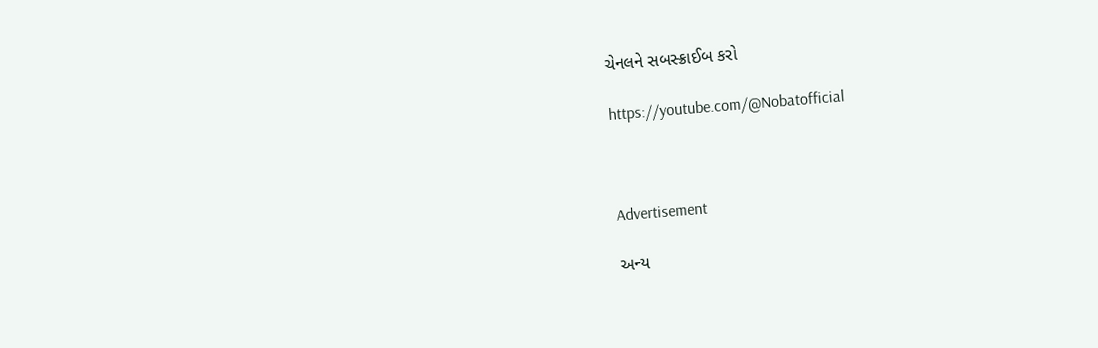ચેનલને સબસ્ક્રાઈબ કરો

https://youtube.com/@Nobatofficial



Advertisement

અન્ય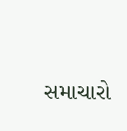સમાચારો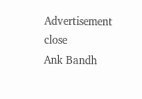Advertisement
close
Ank Bandh